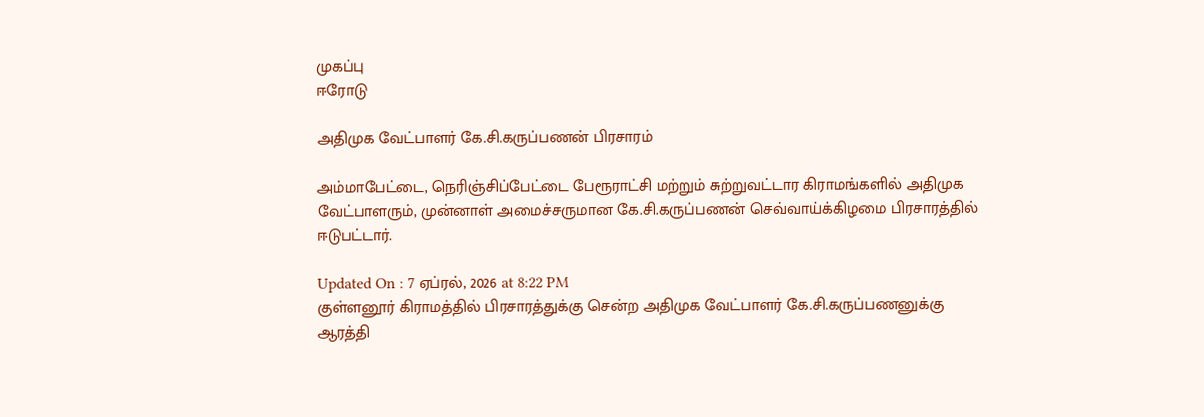முகப்பு
ஈரோடு

அதிமுக வேட்பாளர் கே.சி.கருப்பணன் பிரசாரம்

அம்மாபேட்டை, நெரிஞ்சிப்பேட்டை பேரூராட்சி மற்றும் சுற்றுவட்டார கிராமங்களில் அதிமுக வேட்பாளரும், முன்னாள் அமைச்சருமான கே.சி.கருப்பணன் செவ்வாய்க்கிழமை பிரசாரத்தில் ஈடுபட்டார்.

Updated On : 7 ஏப்ரல், 2026 at 8:22 PM
குள்ளனூர் கிராமத்தில் பிரசாரத்துக்கு சென்ற அதிமுக வேட்பாளர் கே.சி.கருப்பணனுக்கு ஆரத்தி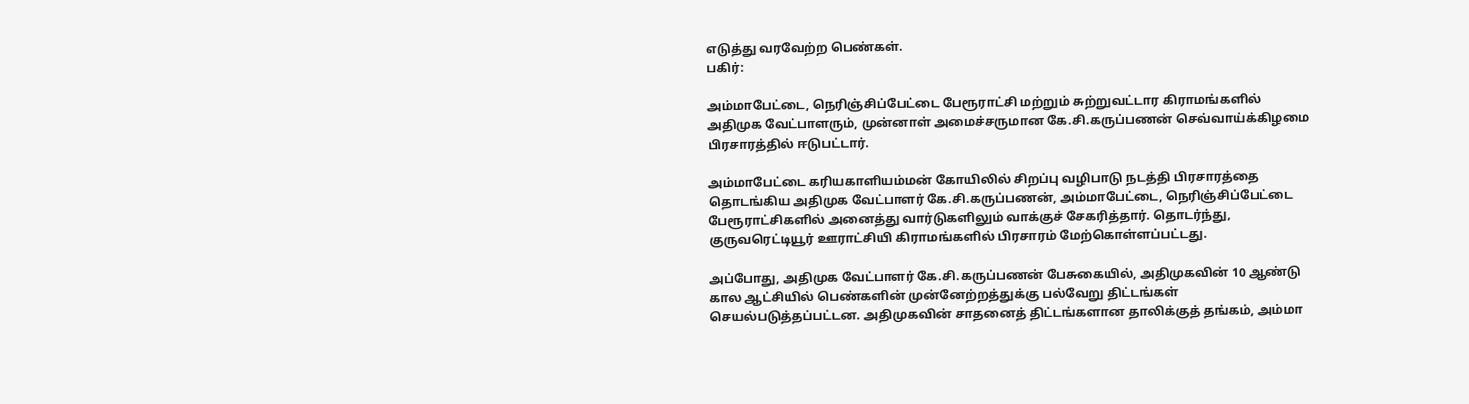எடுத்து வரவேற்ற பெண்கள்.
பகிர்:

அம்மாபேட்டை, நெரிஞ்சிப்பேட்டை பேரூராட்சி மற்றும் சுற்றுவட்டார கிராமங்களில் அதிமுக வேட்பாளரும், முன்னாள் அமைச்சருமான கே.சி.கருப்பணன் செவ்வாய்க்கிழமை பிரசாரத்தில் ஈடுபட்டார்.

அம்மாபேட்டை கரியகாளியம்மன் கோயிலில் சிறப்பு வழிபாடு நடத்தி பிரசாரத்தை தொடங்கிய அதிமுக வேட்பாளர் கே.சி.கருப்பணன், அம்மாபேட்டை, நெரிஞ்சிப்பேட்டை பேரூராட்சிகளில் அனைத்து வார்டுகளிலும் வாக்குச் சேகரித்தார். தொடர்ந்து, குருவரெட்டியூர் ஊராட்சியி கிராமங்களில் பிரசாரம் மேற்கொள்ளப்பட்டது.

அப்போது, அதிமுக வேட்பாளர் கே.சி.கருப்பணன் பேசுகையில், அதிமுகவின் 10 ஆண்டு கால ஆட்சியில் பெண்களின் முன்னேற்றத்துக்கு பல்வேறு திட்டங்கள் செயல்படுத்தப்பட்டன. அதிமுகவின் சாதனைத் திட்டங்களான தாலிக்குத் தங்கம், அம்மா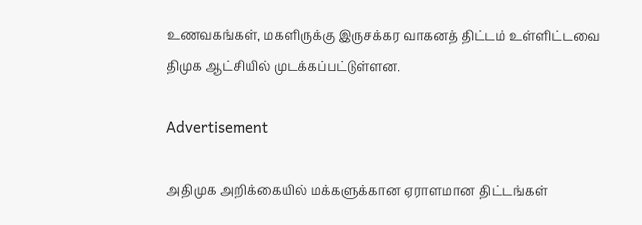உணவகங்கள், மகளிருக்கு இருசக்கர வாகனத் திட்டம் உள்ளிட்டவை திமுக ஆட்சியில் முடக்கப்பட்டுள்ளன.

Advertisement

அதிமுக அறிக்கையில் மக்களுக்கான ஏராளமான திட்டங்கள்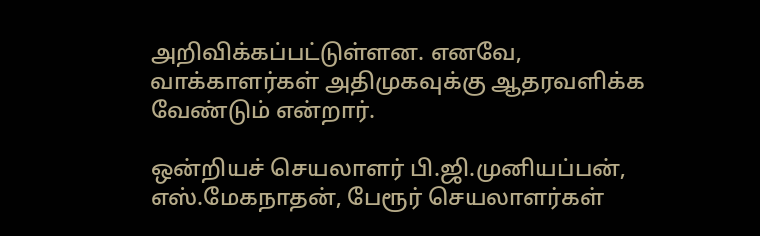அறிவிக்கப்பட்டுள்ளன. எனவே, வாக்காளர்கள் அதிமுகவுக்கு ஆதரவளிக்க வேண்டும் என்றார்.

ஒன்றியச் செயலாளர் பி.ஜி.முனியப்பன், எஸ்.மேகநாதன், பேரூர் செயலாளர்கள்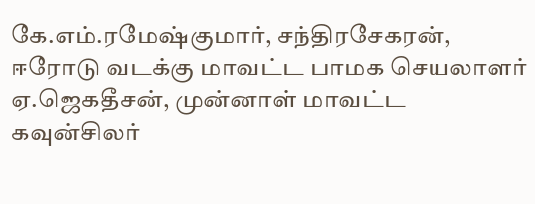கே.எம்.ரமேஷ்குமார், சந்திரசேகரன், ஈரோடு வடக்கு மாவட்ட பாமக செயலாளர் ஏ.ஜெகதீசன், முன்னாள் மாவட்ட கவுன்சிலர்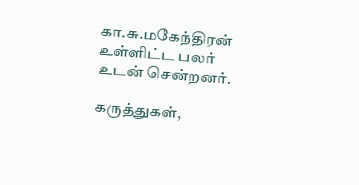கா.சு.மகேந்திரன் உள்ளிட்ட பலர் உடன் சென்றனர்.

கருத்துகள்,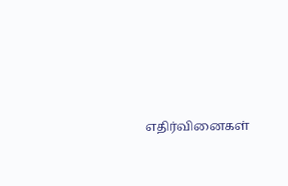எதிர்வினைகள்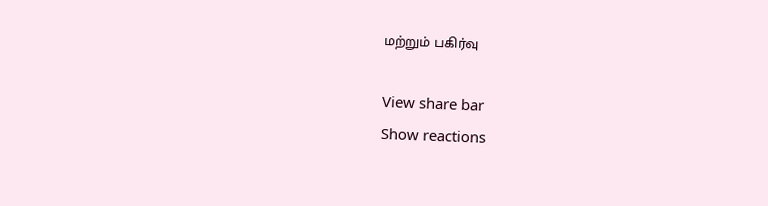மற்றும் பகிர்வு

View share bar
Show reactions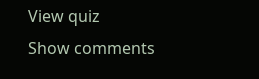View quiz
Show comments